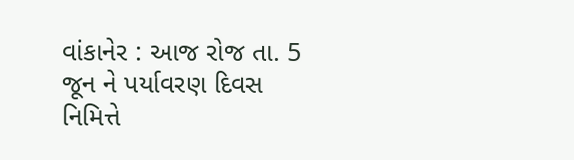વાંકાનેર : આજ રોજ તા. 5 જૂન ને પર્યાવરણ દિવસ નિમિત્તે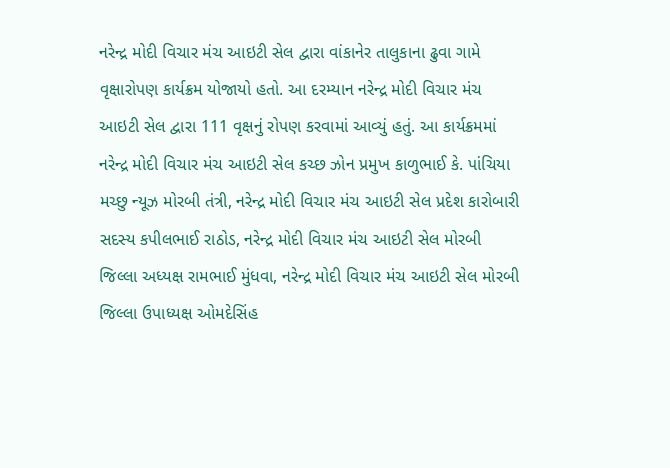નરેન્દ્ર મોદી વિચાર મંચ આઇટી સેલ દ્વારા વાંકાનેર તાલુકાના ઢુવા ગામે વૃક્ષારોપણ કાર્યક્રમ યોજાયો હતો. આ દરમ્યાન નરેન્દ્ર મોદી વિચાર મંચ આઇટી સેલ દ્વારા 111 વૃક્ષનું રોપણ કરવામાં આવ્યું હતું. આ કાર્યક્રમમાં નરેન્દ્ર મોદી વિચાર મંચ આઇટી સેલ કચ્છ ઝોન પ્રમુખ કાળુભાઈ કે. પાંચિયા મચ્છુ ન્યૂઝ મોરબી તંત્રી, નરેન્દ્ર મોદી વિચાર મંચ આઇટી સેલ પ્રદેશ કારોબારી સદસ્ય કપીલભાઈ રાઠોડ, નરેન્દ્ર મોદી વિચાર મંચ આઇટી સેલ મોરબી જિલ્લા અધ્યક્ષ રામભાઈ મુંધવા, નરેન્દ્ર મોદી વિચાર મંચ આઇટી સેલ મોરબી જિલ્લા ઉપાધ્યક્ષ ઓમદેસિંહ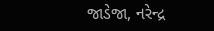જાડેજા, નરેન્દ્ર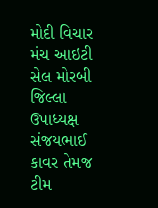મોદી વિચાર મંચ આઇટી સેલ મોરબી જિલ્લા ઉપાધ્યક્ષ સંજયભાઈ કાવર તેમજ ટીમ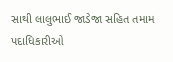સાથી લાલુભાઈ જાડેજા સહિત તમામ પદાધિકારીઓ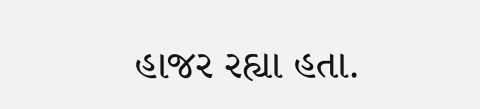હાજર રહ્યા હતા.